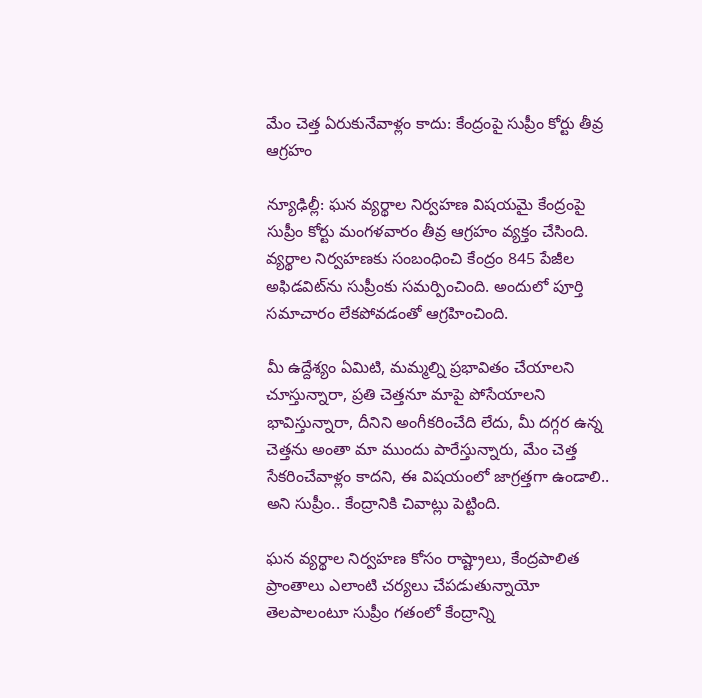మేం చెత్త ఏరుకునేవాళ్లం కాదు: కేంద్రంపై సుప్రీం కోర్టు తీవ్ర ఆగ్రహం

న్యూఢిల్లీ: ఘన వ్యర్థాల నిర్వహణ విషయమై కేంద్రంపై సుప్రీం కోర్టు మంగళవారం తీవ్ర ఆగ్రహం వ్యక్తం చేసింది. వ్యర్థాల నిర్వహణకు సంబంధించి కేంద్రం 845 పేజీల అఫిడవిట్‌ను సుప్రీంకు సమర్పించింది. అందులో పూర్తి సమాచారం లేకపోవడంతో ఆగ్రహించింది.

మీ ఉద్దేశ్యం ఏమిటి, మమ్మల్ని ప్రభావితం చేయాలని చూస్తున్నారా, ప్రతి చెత్తనూ మాపై పోసేయాలని భావిస్తున్నారా, దీనిని అంగీకరించేది లేదు, మీ దగ్గర ఉన్న చెత్తను అంతా మా ముందు పారేస్తున్నారు, మేం చెత్త సేకరించేవాళ్లం కాదని, ఈ విషయంలో జాగ్రత్తగా ఉండాలి.. అని సుప్రీం.. కేంద్రానికి చివాట్లు పెట్టింది.

ఘన వ్యర్థాల నిర్వహణ కోసం రాష్ట్రాలు, కేంద్రపాలిత ప్రాంతాలు ఎలాంటి చర్యలు చేపడుతున్నాయో తెలపాలంటూ సుప్రీం గతంలో కేంద్రాన్ని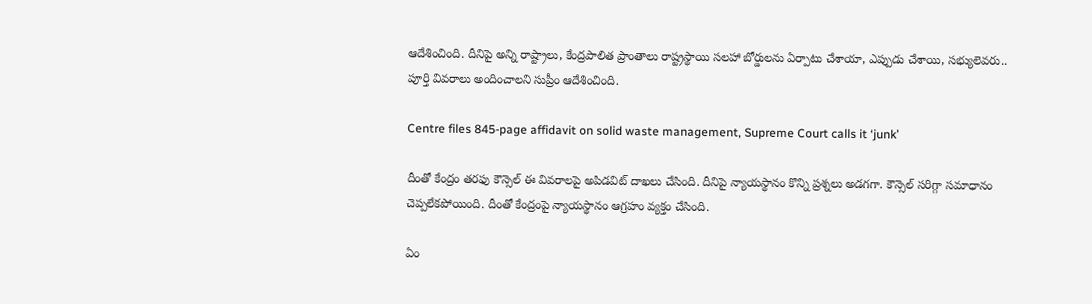ఆదేశించింది. దీనిపై అన్ని రాష్ట్రాలు, కేంద్రపాలిత ప్రాంతాలు రాష్ట్రస్థాయి సలహా బోర్డులను ఏర్పాటు చేశాయా, ఎప్పుడు చేశాయి, సభ్యులెవరు.. పూర్తి వివరాలు అందించాలని సుప్రీం ఆదేశించింది.

Centre files 845-page affidavit on solid waste management, Supreme Court calls it ‘junk’

దీంతో కేంద్రం తరఫు కౌన్సెల్ ఈ వివరాలపై అపిడవిట్ దాఖలు చేసింది. దీనిపై న్యాయస్థానం కొన్ని ప్రశ్నలు అడగగా. కౌన్సెల్ సరిగ్గా సమాధానం చెప్పలేకపోయింది. దీంతో కేంద్రంపై న్యాయస్థానం ఆగ్రహం వ్యక్తం చేసింది.

ఏం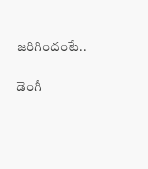జరిగిందంటే..

డెంగీ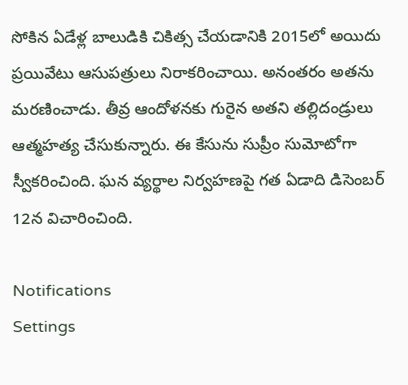సోకిన ఏడేళ్ల బాలుడికి చికిత్స చేయడానికి 2015లో అయిదు ప్రయివేటు ఆసుపత్రులు నిరాకరించాయి. అనంతరం అతను మరణించాడు. తీవ్ర ఆందోళనకు గురైన అతని తల్లిదండ్రులు ఆత్మహత్య చేసుకున్నారు. ఈ కేసును సుప్రీం సుమోటోగా స్వీకరించింది. ఘన వ్యర్థాల నిర్వహణపై గత ఏడాది డిసెంబర్ 12న విచారించింది.

Notifications
Settings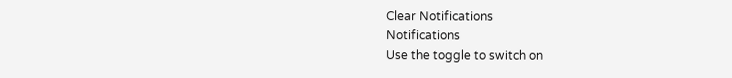Clear Notifications
Notifications
Use the toggle to switch on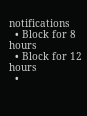notifications
  • Block for 8 hours
  • Block for 12 hours
  •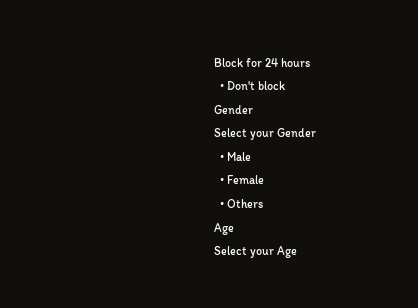Block for 24 hours
  • Don't block
Gender
Select your Gender
  • Male
  • Female
  • Others
Age
Select your Age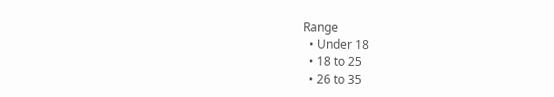Range
  • Under 18
  • 18 to 25
  • 26 to 35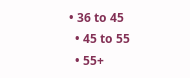• 36 to 45
  • 45 to 55
  • 55+